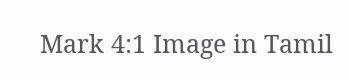Mark 4:1 Image in Tamil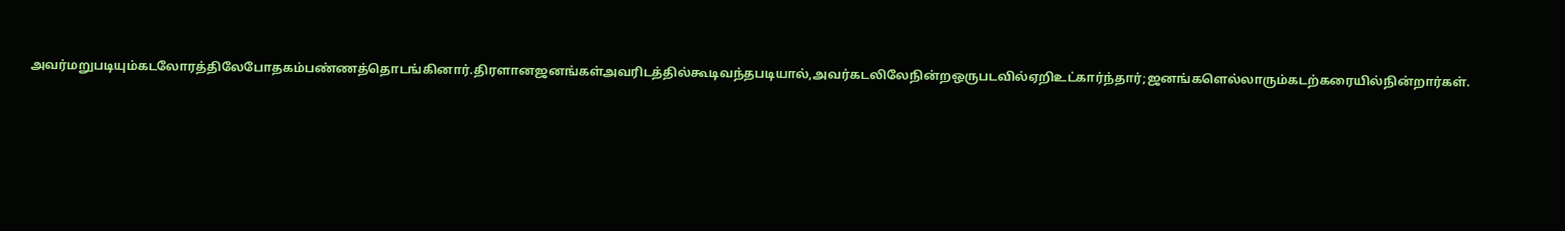அவர்மறுபடியும்கடலோரத்திலேபோதகம்பண்ணத்தொடங்கினார்.திரளானஜனங்கள்அவரிடத்தில்கூடிவந்தபடியால்,அவர்கடலிலேநின்றஒருபடவில்ஏறிஉட்கார்ந்தார்;ஜனங்களெல்லாரும்கடற்கரையில்நின்றார்கள்.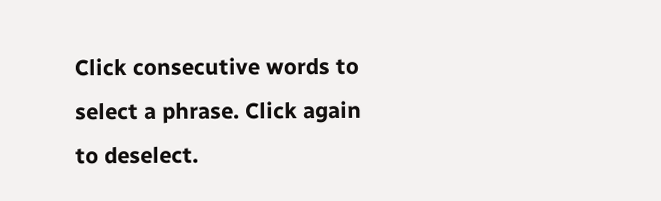Click consecutive words to select a phrase. Click again to deselect.